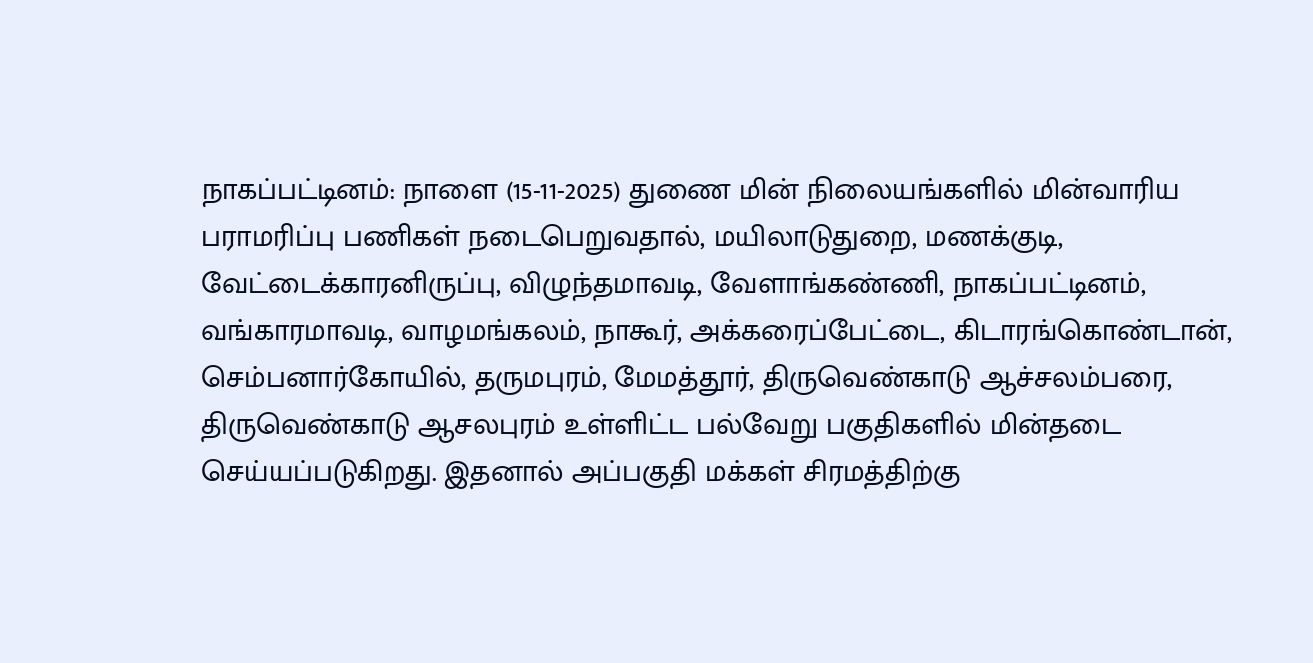நாகப்பட்டினம்: நாளை (15-11-2025) துணை மின் நிலையங்களில் மின்வாரிய பராமரிப்பு பணிகள் நடைபெறுவதால், மயிலாடுதுறை, மணக்குடி, வேட்டைக்காரனிருப்பு, விழுந்தமாவடி, வேளாங்கண்ணி, நாகப்பட்டினம், வங்காரமாவடி, வாழமங்கலம், நாகூர், அக்கரைப்பேட்டை, கிடாரங்கொண்டான், செம்பனார்கோயில், தருமபுரம், மேமத்தூர், திருவெண்காடு ஆச்சலம்பரை, திருவெண்காடு ஆசலபுரம் உள்ளிட்ட பல்வேறு பகுதிகளில் மின்தடை செய்யப்படுகிறது. இதனால் அப்பகுதி மக்கள் சிரமத்திற்கு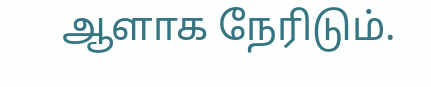ஆளாக நேரிடும்.